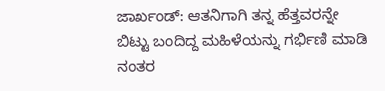ಜಾರ್ಖಂಡ್: ಆತನಿಗಾಗಿ ತನ್ನ ಹೆತ್ತವರನ್ನೇ ಬಿಟ್ಟು ಬಂದಿದ್ದ ಮಹಿಳೆಯನ್ನು ಗರ್ಭಿಣಿ ಮಾಡಿ ನಂತರ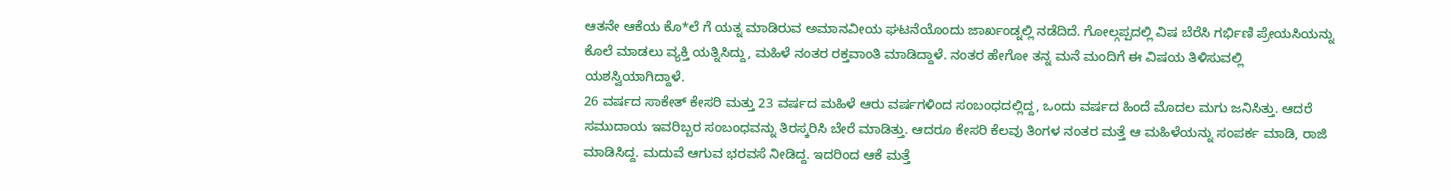ಆತನೇ ಆಕೆಯ ಕೊ*ಲೆ ಗೆ ಯತ್ನ ಮಾಡಿರುವ ಅಮಾನವೀಯ ಘಟನೆಯೊಂದು ಜಾರ್ಖಂಡ್ನಲ್ಲಿ ನಡೆದಿದೆ. ಗೋಲ್ಗಪ್ಪದಲ್ಲಿ ವಿಷ ಬೆರೆಸಿ ಗರ್ಭಿಣಿ ಪ್ರೇಯಸಿಯನ್ನು ಕೊಲೆ ಮಾಡಲು ವ್ಯಕ್ತಿ ಯತ್ನಿಸಿದ್ದು, ಮಹಿಳೆ ನಂತರ ರಕ್ತವಾಂತಿ ಮಾಡಿದ್ದಾಳೆ. ನಂತರ ಹೇಗೋ ತನ್ನ ಮನೆ ಮಂದಿಗೆ ಈ ವಿಷಯ ತಿಳಿಸುವಲ್ಲಿ ಯಶಸ್ವಿಯಾಗಿದ್ದಾಳೆ.
26 ವರ್ಷದ ಸಾಕೇತ್ ಕೇಸರಿ ಮತ್ತು 23 ವರ್ಷದ ಮಹಿಳೆ ಆರು ವರ್ಷಗಳಿಂದ ಸಂಬಂಧದಲ್ಲಿದ್ದ, ಒಂದು ವರ್ಷದ ಹಿಂದೆ ಮೊದಲ ಮಗು ಜನಿಸಿತ್ತು. ಆದರೆ ಸಮುದಾಯ ಇವರಿಬ್ಬರ ಸಂಬಂಧವನ್ನು ತಿರಸ್ಕರಿಸಿ ಬೇರೆ ಮಾಡಿತ್ತು. ಆದರೂ ಕೇಸರಿ ಕೆಲವು ತಿಂಗಳ ನಂತರ ಮತ್ತೆ ಆ ಮಹಿಳೆಯನ್ನು ಸಂಪರ್ಕ ಮಾಡಿ, ರಾಜಿ ಮಾಡಿಸಿದ್ದ. ಮದುವೆ ಆಗುವ ಭರವಸೆ ನೀಡಿದ್ದ. ಇದರಿಂದ ಆಕೆ ಮತ್ತೆ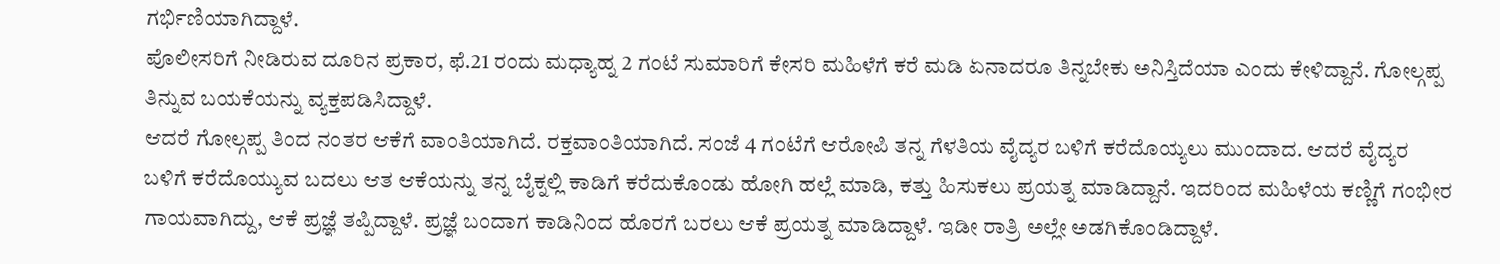ಗರ್ಭಿಣಿಯಾಗಿದ್ದಾಳೆ.
ಪೊಲೀಸರಿಗೆ ನೀಡಿರುವ ದೂರಿನ ಪ್ರಕಾರ, ಫೆ.21 ರಂದು ಮಧ್ಯಾಹ್ನ 2 ಗಂಟೆ ಸುಮಾರಿಗೆ ಕೇಸರಿ ಮಹಿಳೆಗೆ ಕರೆ ಮಡಿ ಏನಾದರೂ ತಿನ್ನಬೇಕು ಅನಿಸ್ತಿದೆಯಾ ಎಂದು ಕೇಳಿದ್ದಾನೆ. ಗೋಲ್ಗಪ್ಪ ತಿನ್ನುವ ಬಯಕೆಯನ್ನು ವ್ಯಕ್ತಪಡಿಸಿದ್ದಾಳೆ.
ಆದರೆ ಗೋಲ್ಗಪ್ಪ ತಿಂದ ನಂತರ ಆಕೆಗೆ ವಾಂತಿಯಾಗಿದೆ. ರಕ್ತವಾಂತಿಯಾಗಿದೆ. ಸಂಜೆ 4 ಗಂಟೆಗೆ ಆರೋಪಿ ತನ್ನ ಗೆಳತಿಯ ವೈದ್ಯರ ಬಳಿಗೆ ಕರೆದೊಯ್ಯಲು ಮುಂದಾದ. ಆದರೆ ವೈದ್ಯರ ಬಳಿಗೆ ಕರೆದೊಯ್ಯುವ ಬದಲು ಆತ ಆಕೆಯನ್ನು ತನ್ನ ಬೈಕ್ನಲ್ಲಿ ಕಾಡಿಗೆ ಕರೆದುಕೊಂಡು ಹೋಗಿ ಹಲ್ಲೆ ಮಾಡಿ, ಕತ್ತು ಹಿಸುಕಲು ಪ್ರಯತ್ನ ಮಾಡಿದ್ದಾನೆ. ಇದರಿಂದ ಮಹಿಳೆಯ ಕಣ್ಣಿಗೆ ಗಂಭೀರ ಗಾಯವಾಗಿದ್ದು, ಆಕೆ ಪ್ರಜ್ಞೆ ತಪ್ಪಿದ್ದಾಳೆ. ಪ್ರಜ್ಞೆ ಬಂದಾಗ ಕಾಡಿನಿಂದ ಹೊರಗೆ ಬರಲು ಆಕೆ ಪ್ರಯತ್ನ ಮಾಡಿದ್ದಾಳೆ. ಇಡೀ ರಾತ್ರಿ ಅಲ್ಲೇ ಅಡಗಿಕೊಂಡಿದ್ದಾಳೆ.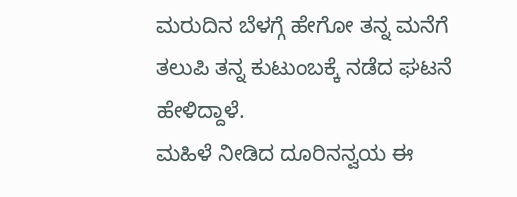ಮರುದಿನ ಬೆಳಗ್ಗೆ ಹೇಗೋ ತನ್ನ ಮನೆಗೆ ತಲುಪಿ ತನ್ನ ಕುಟುಂಬಕ್ಕೆ ನಡೆದ ಘಟನೆ ಹೇಳಿದ್ದಾಳೆ.
ಮಹಿಳೆ ನೀಡಿದ ದೂರಿನನ್ವಯ ಈ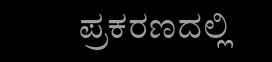ಪ್ರಕರಣದಲ್ಲಿ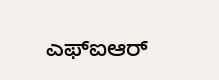ಎಫ್ಐಆರ್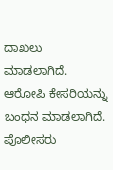ದಾಖಲು ಮಾಡಲಾಗಿದೆ. ಆರೋಪಿ ಕೇಸರಿಯನ್ನು ಬಂಧನ ಮಾಡಲಾಗಿದೆ. ಪೊಲೀಸರು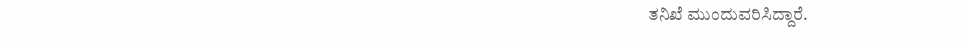ತನಿಖೆ ಮುಂದುವರಿಸಿದ್ದಾರೆ.